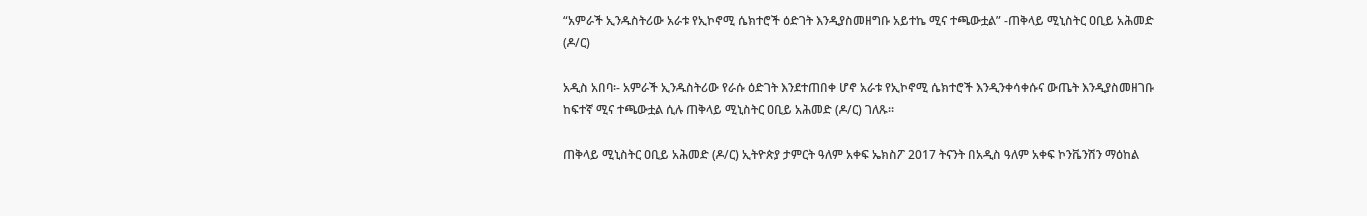“አምራች ኢንዱስትሪው አራቱ የኢኮኖሚ ሴክተሮች ዕድገት እንዲያስመዘግቡ አይተኬ ሚና ተጫውቷል” -ጠቅላይ ሚኒስትር ዐቢይ አሕመድ (ዶ/ር)

አዲስ አበባ፡- አምራች ኢንዱስትሪው የራሱ ዕድገት እንደተጠበቀ ሆኖ አራቱ የኢኮኖሚ ሴክተሮች እንዲንቀሳቀሱና ውጤት እንዲያስመዘገቡ ከፍተኛ ሚና ተጫውቷል ሲሉ ጠቅላይ ሚኒስትር ዐቢይ አሕመድ (ዶ/ር) ገለጹ።

ጠቅላይ ሚኒስትር ዐቢይ አሕመድ (ዶ/ር) ኢትዮጵያ ታምርት ዓለም አቀፍ ኤክስፖ 2017 ትናንት በአዲስ ዓለም አቀፍ ኮንቬንሽን ማዕከል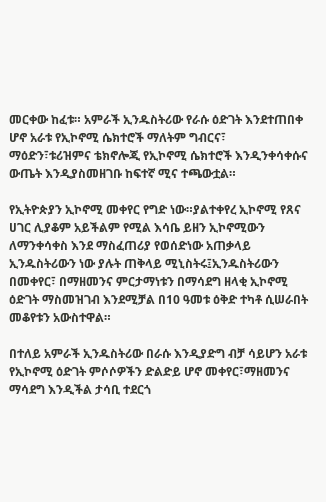መርቀው ከፈቱ። አምራች ኢንዱስትሪው የራሱ ዕድገት እንደተጠበቀ ሆኖ አራቱ የኢኮኖሚ ሴክተሮች ማለትም ግብርና፣ ማዕድን፣ቱሪዝምና ቴክኖሎጂ የኢኮኖሚ ሴክተሮች እንዲንቀሳቀሱና ውጤት እንዲያስመዘገቡ ከፍተኛ ሚና ተጫውቷል።

የኢትዮጵያን ኢኮኖሚ መቀየር የግድ ነው።ያልተቀየረ ኢኮኖሚ የጸና ሀገር ሊያቆም አይችልም የሚል እሳቤ ይዘን ኢኮኖሚውን ለማንቀሳቀስ እንደ ማስፈጠሪያ የወሰድነው አጠቃላይ ኢንዱስትሪውን ነው ያሉት ጠቅላይ ሚኒስትሩ፤ኢንዱስትሪውን በመቀየር፣ በማዘመንና ምርታማነቱን በማሳደግ ዘላቂ ኢኮኖሚ ዕድገት ማስመዝገብ እንደሚቻል በ10 ዓመቱ ዕቅድ ተካቶ ሲሠራበት መቆየቱን አውስተዋል።

በተለይ አምራች ኢንዱስትሪው በራሱ እንዲያድግ ብቻ ሳይሆን አራቱ የኢኮኖሚ ዕድገት ምሶሶዎችን ድልድይ ሆኖ መቀየር፣ማዘመንና ማሳደግ እንዲችል ታሳቢ ተደርጎ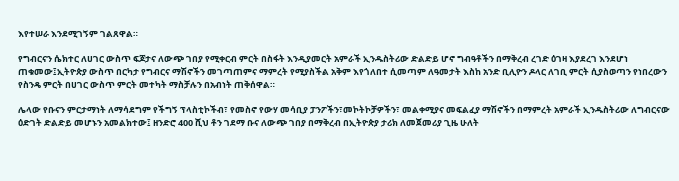እየተሠራ እንደሚገኝም ገልጸዋል።

የግብርናን ሴክተር ለሀገር ውስጥ ፍጆታና ለውጭ ገበያ የሚቀርብ ምርት በስፋት እንዲያመርት አምራች ኢንዱስትሪው ድልድይ ሆኖ ግብዓቶችን በማቅረብ ረገድ ዕገዛ እያደረገ እንደሆነ ጠቁመው፤ኢትዮጵያ ውስጥ በርካታ የግብርና ማሽኖችን መገጣጠምና ማምረት የሚያስችል አቅም እየጎለበተ ሲመጣም ለዓመታት እስከ አንድ ቢሊዮን ዶላር ለገቢ ምርት ሲያስወጣን የነበረውን የስንዴ ምርት በሀገር ውስጥ ምርት መተካት ማስቻሉን በአብነት ጠቅሰዋል።

ሌላው የቡናን ምርታማነት ለማሳደግም የችግኝ ፕላስቲኮችብ፣ የመስኖ የውሃ መሳቢያ ፓንፖችን፣መኮትኮቻዎችን፣ መልቀሚያና መፍልፈያ ማሽኖችን በማምረት አምራች ኢንዱስትሪው ለግብርናው ዕድገት ድልድይ መሆኑን አመልክተው፤ ዘንድሮ 400 ሺህ ቶን ገደማ ቡና ለውጭ ገበያ በማቅረብ በኢትዮጵያ ታሪክ ለመጀመሪያ ጊዜ ሁለት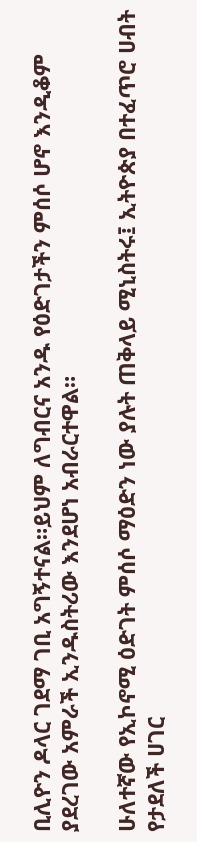ቢሊዮን ዶላር ገደማ ገቢ አግኝተናል።ይህም ለግብርና አንዱ የዕድገታችን ምሰሶ ሆኖ እንዲቆም ያደረገው አምራች ኢንዱስትሪው እንደሆነ አብራርተዋል።

ሁለተኛው የኢኮኖሚ ዕድገት ምሰሶ ማዕድን ነው ያሉት ጠቅላይ ሚኒስትሩ፤ ኢትዮጵያ በተፈጥሮ ሀብት የታደለች ሀገር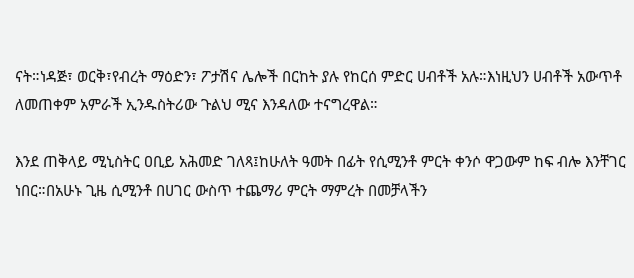ናት።ነዳጅ፣ ወርቅ፣የብረት ማዕድን፣ ፖታሽና ሌሎች በርከት ያሉ የከርሰ ምድር ሀብቶች አሉ።እነዚህን ሀብቶች አውጥቶ ለመጠቀም አምራች ኢንዱስትሪው ጉልህ ሚና እንዳለው ተናግረዋል።

እንደ ጠቅላይ ሚኒስትር ዐቢይ አሕመድ ገለጻ፤ከሁለት ዓመት በፊት የሲሚንቶ ምርት ቀንሶ ዋጋውም ከፍ ብሎ እንቸገር ነበር።በአሁኑ ጊዜ ሲሚንቶ በሀገር ውስጥ ተጨማሪ ምርት ማምረት በመቻላችን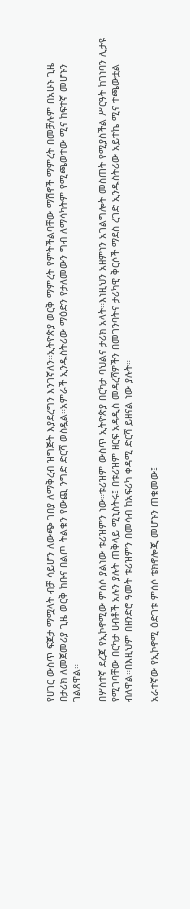የሀገር ውስጥ ፍጆታ ማሟላት ብቻ ሳይሆን ለውጭ ገበያ ለማቅረብ ዝግጅት እያደረግን እንገኛለን።ኢትዮጵያ ወርቅ ማምረት የምትችልባቸው ማሽኖች ማምረት በመቻሉም በአሁኑ ጊዜ በታሪክ ለመጀመሪያ ጊዜ ወርቅ ከቡና በልጦ ትልቁን የውጪ ንግድ ድርሻ ወስዷል።አምራች ኢንዱስትሪው ማዕድን የታለመውን ግብ ለማሳካትም የሚጫወተው ሚና ከፍተኛ መሆኑን ገልጸዋል።

በሦስተኛ ደረጃ የኢኮኖሚው ምሰሶ ያልነው ቱሪዝምን ነው።ቱሪዝም ውስጥ ኢትዮጵያ በርካታ ባህልና ታሪክ አላት።እነዚህን አዘምነን አገልግሎት መስጠት የሚያስችል ሥርዓት ከገነባን ሊታዩ የሚገባቸው በርካታ ሀብቶች አሉን ያሉት ጠቅላይ ሚኒስትሩ፤ በቱሪዝም ዘርፍ አዳዲስ መዳረሻዎችን በመገንባትና ታሪካዊ ቅርሶች ማደስ ረገድ ኢንዱስትሪው አይተኬ ሚና ተጫውቷል ብለዋል።በእዚህም በዘንድሮ ዓመት ቱሪዝምን በመሳብ ከአፍሪካ ቀዳሚ ድርሻ ይዘናል ነው ያሉት።

አራተኛው የኢኮኖሚ ዕድገቱ ምሰሶ ቴክኖሎጂ መሆኑን ጠቁመው፤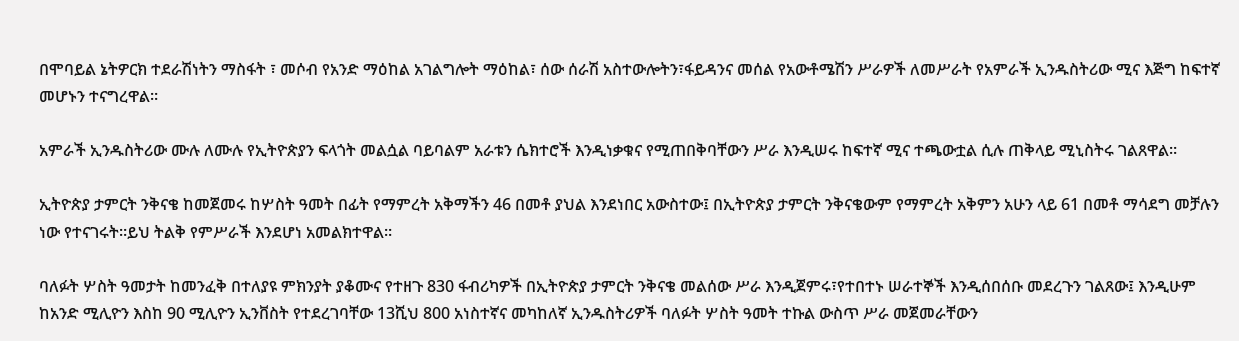በሞባይል ኔትዎርክ ተደራሽነትን ማስፋት ፣ መሶብ የአንድ ማዕከል አገልግሎት ማዕከል፣ ሰው ሰራሽ አስተውሎትን፣ፋይዳንና መሰል የአውቶሜሽን ሥራዎች ለመሥራት የአምራች ኢንዱስትሪው ሚና እጅግ ከፍተኛ መሆኑን ተናግረዋል።

አምራች ኢንዱስትሪው ሙሉ ለሙሉ የኢትዮጵያን ፍላጎት መልሷል ባይባልም አራቱን ሴክተሮች እንዲነቃቁና የሚጠበቅባቸውን ሥራ እንዲሠሩ ከፍተኛ ሚና ተጫውቷል ሲሉ ጠቅላይ ሚኒስትሩ ገልጸዋል።

ኢትዮጵያ ታምርት ንቅናቄ ከመጀመሩ ከሦስት ዓመት በፊት የማምረት አቅማችን 46 በመቶ ያህል እንደነበር አውስተው፤ በኢትዮጵያ ታምርት ንቅናቄውም የማምረት አቅምን አሁን ላይ 61 በመቶ ማሳደግ መቻሉን ነው የተናገሩት።ይህ ትልቅ የምሥራች እንደሆነ አመልክተዋል።

ባለፉት ሦስት ዓመታት ከመንፈቅ በተለያዩ ምክንያት ያቆሙና የተዘጉ 830 ፋብሪካዎች በኢትዮጵያ ታምርት ንቅናቄ መልሰው ሥራ እንዲጀምሩ፣የተበተኑ ሠራተኞች እንዲሰበሰቡ መደረጉን ገልጸው፤ እንዲሁም ከአንድ ሚሊዮን እስከ 90 ሚሊዮን ኢንቨስት የተደረገባቸው 13ሺህ 800 አነስተኛና መካከለኛ ኢንዱስትሪዎች ባለፉት ሦስት ዓመት ተኩል ውስጥ ሥራ መጀመራቸውን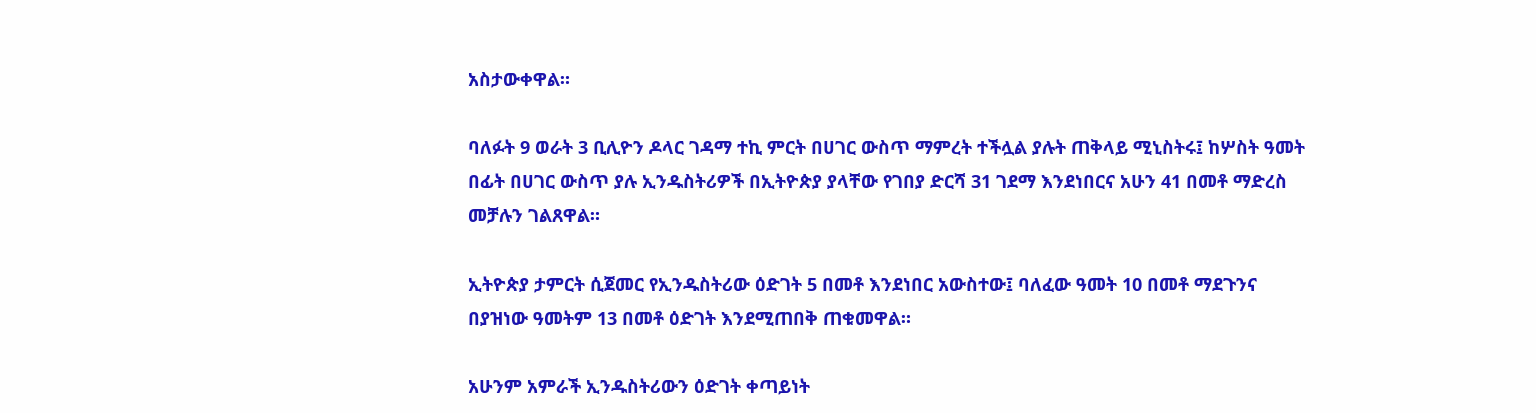አስታውቀዋል።

ባለፉት 9 ወራት 3 ቢሊዮን ዶላር ገዳማ ተኪ ምርት በሀገር ውስጥ ማምረት ተችሏል ያሉት ጠቅላይ ሚኒስትሩ፤ ከሦስት ዓመት በፊት በሀገር ውስጥ ያሉ ኢንዱስትሪዎች በኢትዮጵያ ያላቸው የገበያ ድርሻ 31 ገደማ እንደነበርና አሁን 41 በመቶ ማድረስ መቻሉን ገልጸዋል።

ኢትዮጵያ ታምርት ሲጀመር የኢንዱስትሪው ዕድገት 5 በመቶ እንደነበር አውስተው፤ ባለፈው ዓመት 10 በመቶ ማደጉንና በያዝነው ዓመትም 13 በመቶ ዕድገት እንደሚጠበቅ ጠቁመዋል።

አሁንም አምራች ኢንዱስትሪውን ዕድገት ቀጣይነት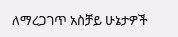ለማረጋገጥ አስቻይ ሁኔታዎች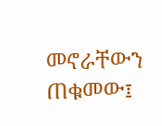መኖራቸውን ጠቁመው፤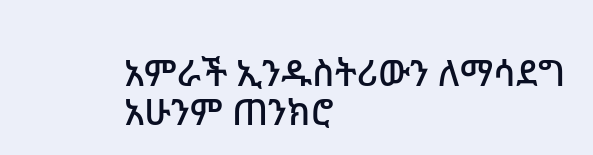አምራች ኢንዱስትሪውን ለማሳደግ አሁንም ጠንክሮ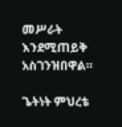መሥራት እንደሚጠይቅ አስገንዝበዋል።

ጌትነት ምህረቴ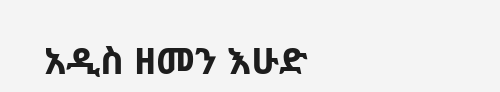አዲስ ዘመን እሁድ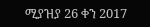ሚያዝያ 26 ቀን 2017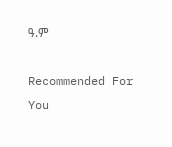ዓ.ም

Recommended For You